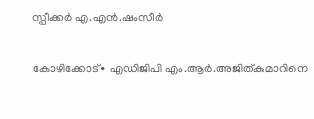സ്പീക്കർ എ.എൻ.ഷംസീർ‌

കോഴിക്കോട്∙ എഡിജിപി എം.ആർ.അജിത്കുമാറിനെ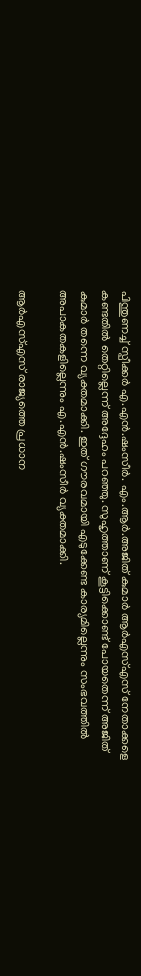പിന്തുണച്ച് സ്പീക്കർ എ.എൻ.ഷംസീർ. എം.ആർ.അജിത് കുമാർ ആർഎസ്എസ് നേതാക്കളെ കണ്ടതിൽ തെറ്റില്ലെന്ന് അദ്ദേഹം പറഞ്ഞു. സുഹൃത്താണ് കൂട്ടിക്കൊണ്ട് പോയതെന്ന് അജിത് കുമാർ തന്നെ വ്യക്തമാക്കി. ഇത് ഗൗരവമായി എടുക്കേണ്ട കാര്യമില്ലെന്നും സംഭവത്തിൽ അപാകതകളില്ലെന്നും എ.എൻ.ഷംസീർ വ്യക്തമാക്കി.

ആർഎസ്എസ് രാജ്യത്തെ പ്രധാന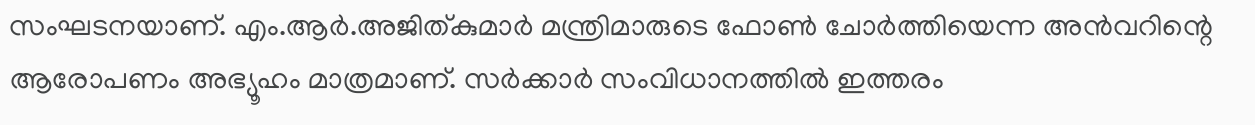സംഘടനയാണ്. എം.ആർ.അജിത്കുമാർ മന്ത്രിമാരുടെ ഫോൺ ചോർത്തിയെന്ന അൻവറിന്റെ ആരോപണം അഭ്യൂഹം മാത്രമാണ്. സർക്കാർ സംവിധാനത്തിൽ ഇത്തരം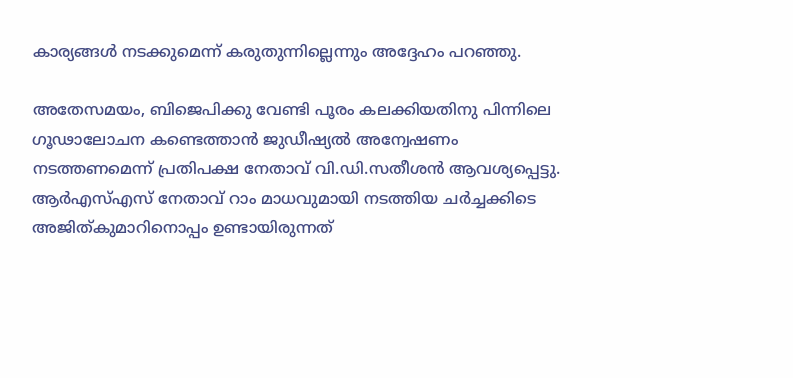കാര്യങ്ങൾ നടക്കുമെന്ന് കരുതുന്നില്ലെന്നും അദ്ദേഹം പറഞ്ഞു.

അതേസമയം, ബിജെപിക്കു വേണ്ടി പൂരം കലക്കിയതിനു പിന്നിലെ ഗൂഢാലോചന കണ്ടെത്താന്‍ ജുഡീഷ്യല്‍ അന്വേഷണം നടത്തണമെന്ന് പ്രതിപക്ഷ നേതാവ് വി.ഡി.സതീശൻ ആവശ്യപ്പെട്ടു. ആര്‍എസ്എസ് നേതാവ് റാം മാധവുമായി നടത്തിയ ചർച്ചക്കിടെ അജിത്കുമാറിനൊപ്പം ഉണ്ടായിരുന്നത്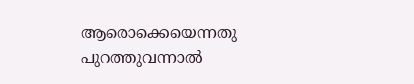ആരൊക്കെയെന്നതു പുറത്തുവന്നാല്‍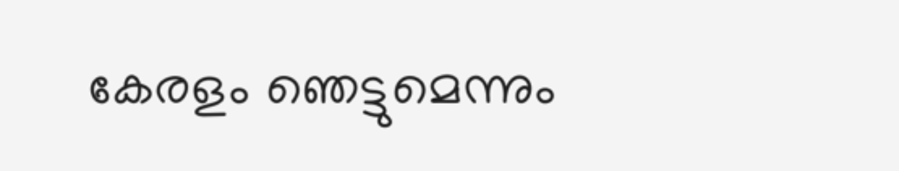കേരളം ഞെട്ടുമെന്നും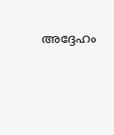അദ്ദേഹം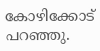കോഴിക്കോട് പറഞ്ഞു.